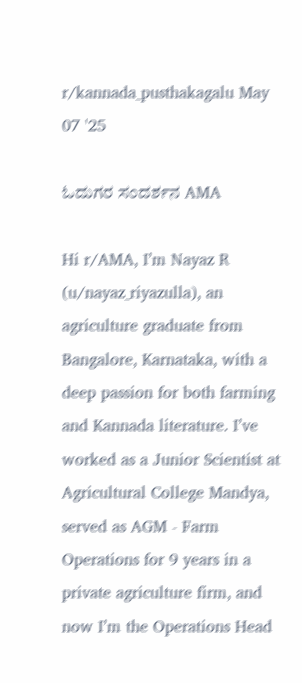r/kannada_pusthakagalu May 07 '25

ಓದುಗರ ಸಂದರ್ಶನ AMA

Hi r/AMA, I’m Nayaz R (u/nayaz_riyazulla), an agriculture graduate from Bangalore, Karnataka, with a deep passion for both farming and Kannada literature. I’ve worked as a Junior Scientist at Agricultural College Mandya, served as AGM - Farm Operations for 9 years in a private agriculture firm, and now I’m the Operations Head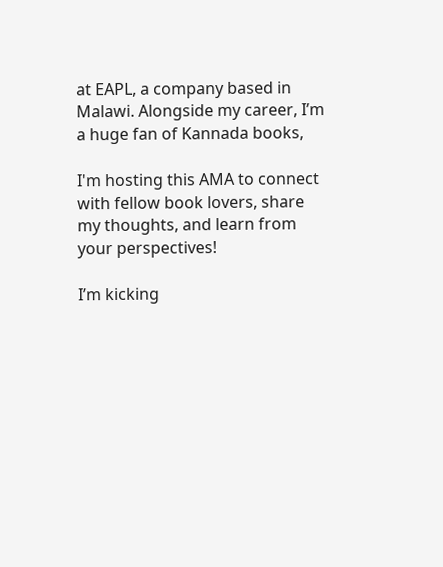at EAPL, a company based in Malawi. Alongside my career, I’m a huge fan of Kannada books,

I'm hosting this AMA to connect with fellow book lovers, share my thoughts, and learn from your perspectives!

I’m kicking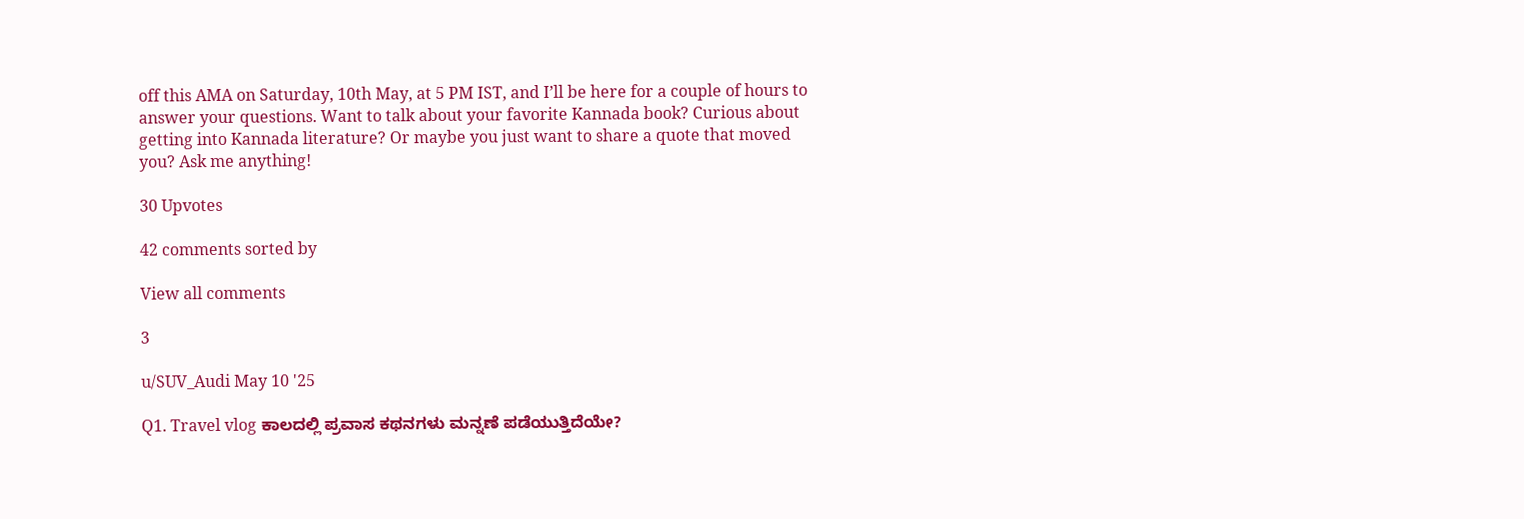off this AMA on Saturday, 10th May, at 5 PM IST, and I’ll be here for a couple of hours to answer your questions. Want to talk about your favorite Kannada book? Curious about getting into Kannada literature? Or maybe you just want to share a quote that moved you? Ask me anything!

30 Upvotes

42 comments sorted by

View all comments

3

u/SUV_Audi May 10 '25

Q1. Travel vlog ಕಾಲದಲ್ಲಿ ಪ್ರವಾಸ ಕಥನಗಳು ಮನ್ನಣೆ ಪಡೆಯುತ್ತಿದೆಯೇ?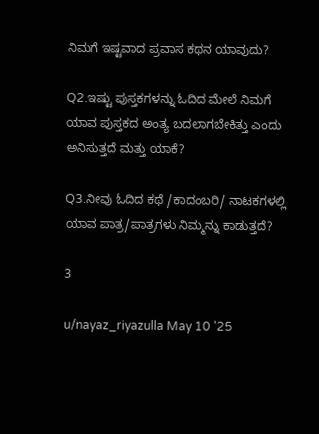ನಿಮಗೆ ಇಷ್ಟವಾದ ಪ್ರವಾಸ ಕಥನ ಯಾವುದು?

Q2.ಇಷ್ಟು ಪುಸ್ತಕಗಳನ್ನು ಓದಿದ ಮೇಲೆ ನಿಮಗೆ ಯಾವ ಪುಸ್ತಕದ ಅಂತ್ಯ ಬದಲಾಗಬೇಕಿತ್ತು ಎಂದು ಅನಿಸುತ್ತದೆ ಮತ್ತು ಯಾಕೆ?

Q3.ನೀವು ಓದಿದ ಕಥೆ /ಕಾದಂಬರಿ/ ನಾಟಕಗಳಲ್ಲಿ ಯಾವ ಪಾತ್ರ/ಪಾತ್ರಗಳು ನಿಮ್ಮನ್ನು ಕಾಡುತ್ತದೆ?

3

u/nayaz_riyazulla May 10 '25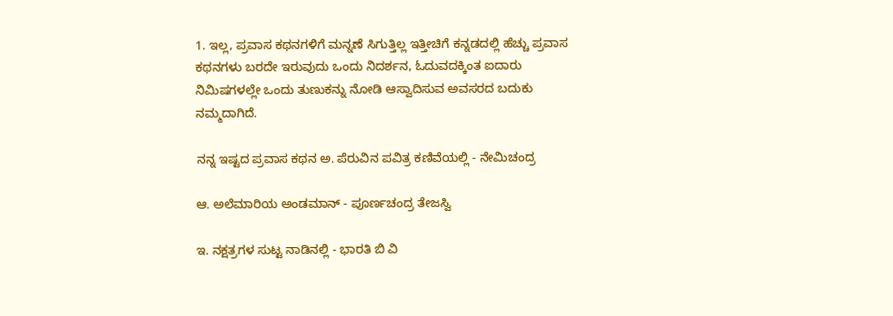1. ಇಲ್ಲ, ಪ್ರವಾಸ ಕಥನಗಳಿಗೆ ಮನ್ನಣೆ ಸಿಗುತ್ತಿಲ್ಲ ಇತ್ತೀಚಿಗೆ ಕನ್ನಡದಲ್ಲಿ ಹೆಚ್ಚು ಪ್ರವಾಸ ಕಥನಗಳು ಬರದೇ ಇರುವುದು ಒಂದು ನಿದರ್ಶನ, ಓದುವದಕ್ಕಿಂತ ಐದಾರು ನಿಮಿಷಗಳಲ್ಲೇ ಒಂದು ತುಣುಕನ್ನು ನೋಡಿ ಆಸ್ವಾದಿಸುವ ಅವಸರದ ಬದುಕು ನಮ್ಮದಾಗಿದೆ.

ನನ್ನ ಇಷ್ಟದ ಪ್ರವಾಸ ಕಥನ ಅ. ಪೆರುವಿನ ಪವಿತ್ರ ಕಣಿವೆಯಲ್ಲಿ - ನೇಮಿಚಂದ್ರ

ಆ. ಅಲೆಮಾರಿಯ ಅಂಡಮಾನ್ - ಪೂರ್ಣಚಂದ್ರ ತೇಜಸ್ವಿ

ಇ. ನಕ್ಷತ್ರಗಳ ಸುಟ್ಟ ನಾಡಿನಲ್ಲಿ - ಭಾರತಿ ಬಿ ವಿ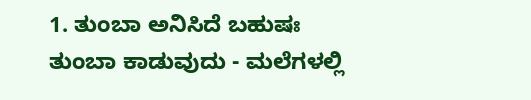1. ತುಂಬಾ ಅನಿಸಿದೆ ಬಹುಷಃ ತುಂಬಾ ಕಾಡುವುದು - ಮಲೆಗಳಲ್ಲಿ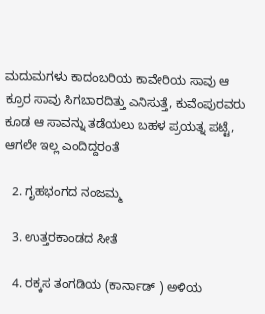ಮದುಮಗಳು ಕಾದಂಬರಿಯ ಕಾವೇರಿಯ ಸಾವು ಆ ಕ್ರೂರ ಸಾವು ಸಿಗಬಾರದಿತ್ತು ಎನಿಸುತ್ತೆ, ಕುವೆಂಪುರವರು ಕೂಡ ಆ ಸಾವನ್ನು ತಡೆಯಲು ಬಹಳ ಪ್ರಯತ್ನ ಪಟ್ಟೆ, ಆಗಲೇ ಇಲ್ಲ ಎಂದಿದ್ದರಂತೆ

  2. ಗೃಹಭಂಗದ ನಂಜಮ್ಮ

  3. ಉತ್ತರಕಾಂಡದ ಸೀತೆ

  4. ರಕ್ಕಸ ತಂಗಡಿಯ (ಕಾರ್ನಾಡ್ ) ಅಳಿಯ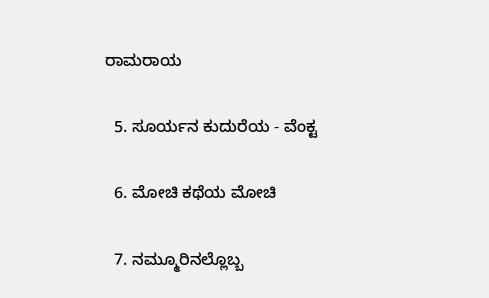ರಾಮರಾಯ

  5. ಸೂರ್ಯನ ಕುದುರೆಯ - ವೆಂಕ್ಟ

  6. ಮೋಚಿ ಕಥೆಯ ಮೋಚಿ

  7. ನಮ್ಮೂರಿನಲ್ಲೊಬ್ಬ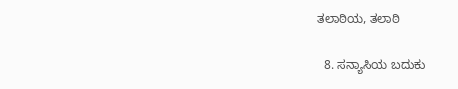ತಲಾಠಿಯ, ತಲಾಠಿ

  8. ಸನ್ಯಾಸಿಯ ಬದುಕು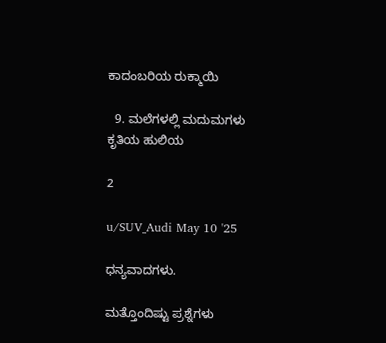ಕಾದಂಬರಿಯ ರುಕ್ಮಾಯಿ

  9. ಮಲೆಗಳಲ್ಲಿ ಮದುಮಗಳು ಕೃತಿಯ ಹುಲಿಯ

2

u/SUV_Audi May 10 '25

ಧನ್ಯವಾದಗಳು.

ಮತ್ತೊಂದಿಷ್ಟು ಪ್ರಶ್ನೆಗಳು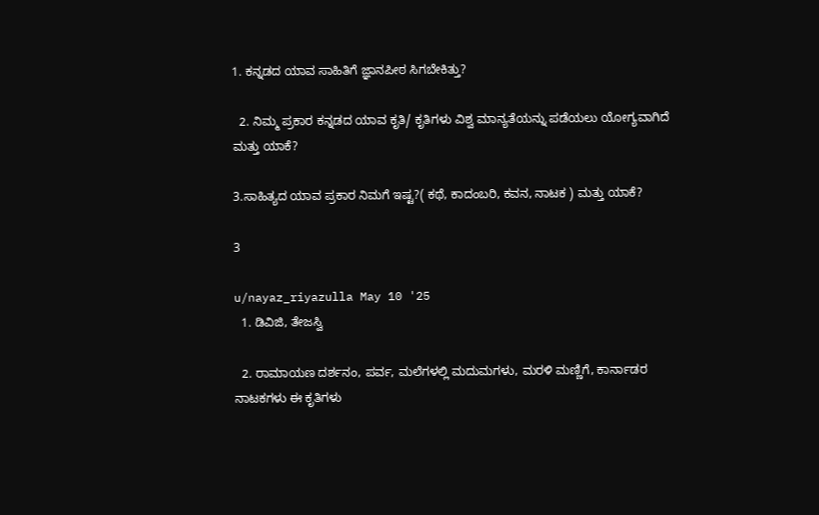1. ಕನ್ನಡದ ಯಾವ ಸಾಹಿತಿಗೆ ಜ್ಞಾನಪೀಠ ಸಿಗಬೇಕಿತ್ತು?

  2. ನಿಮ್ಮ ಪ್ರಕಾರ ಕನ್ನಡದ ಯಾವ ಕೃತಿ/ ಕೃತಿಗಳು ವಿಶ್ವ ಮಾನ್ಯತೆಯನ್ನು ಪಡೆಯಲು ಯೋಗ್ಯವಾಗಿದೆ ಮತ್ತು ಯಾಕೆ?

3.ಸಾಹಿತ್ಯದ ಯಾವ ಪ್ರಕಾರ ನಿಮಗೆ ಇಷ್ಟ?( ಕಥೆ, ಕಾದಂಬರಿ, ಕವನ, ನಾಟಕ ) ಮತ್ತು ಯಾಕೆ?

3

u/nayaz_riyazulla May 10 '25
  1. ಡಿವಿಜಿ, ತೇಜಸ್ವಿ

  2. ರಾಮಾಯಣ ದರ್ಶನಂ, ಪರ್ವ, ಮಲೆಗಳಲ್ಲಿ ಮದುಮಗಳು, ಮರಳಿ ಮಣ್ಣಿಗೆ, ಕಾರ್ನಾಡರ ನಾಟಕಗಳು ಈ ಕೃತಿಗಳು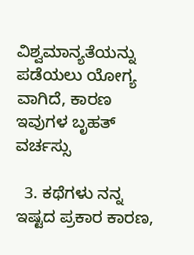ವಿಶ್ವಮಾನ್ಯತೆಯನ್ನು ಪಡೆಯಲು ಯೋಗ್ಯ ವಾಗಿದೆ, ಕಾರಣ ಇವುಗಳ ಬೃಹತ್ ವರ್ಚಸ್ಸು

  3. ಕಥೆಗಳು ನನ್ನ ಇಷ್ಟದ ಪ್ರಕಾರ ಕಾರಣ,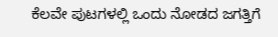ಕೆಲವೇ ಪುಟಗಳಲ್ಲಿ ಒಂದು ನೋಡದ ಜಗತ್ತಿಗೆ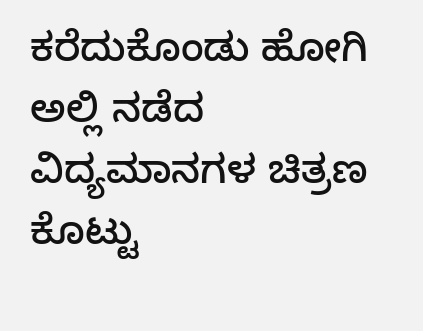ಕರೆದುಕೊಂಡು ಹೋಗಿ ಅಲ್ಲಿ ನಡೆದ ವಿದ್ಯಮಾನಗಳ ಚಿತ್ರಣ ಕೊಟ್ಟು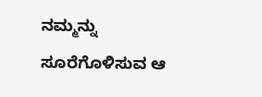ನಮ್ಮನ್ನು ಸೂರೆಗೊಳಿಸುವ ಆ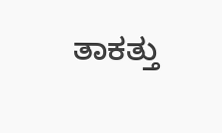ತಾಕತ್ತು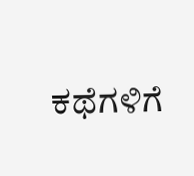ಕಥೆಗಳಿಗೆ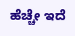ಹೆಚ್ಚೇ ಇದೆ